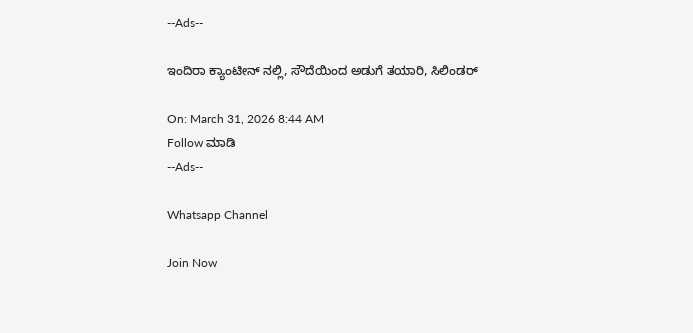--Ads--

ಇಂದಿರಾ ಕ್ಯಾಂಟೀನ್ ನಲ್ಲಿ, ಸೌದೆಯಿಂದ ಅಡುಗೆ ತಯಾರಿ, ಸಿಲಿಂಡರ್

On: March 31, 2026 8:44 AM
Follow ಮಾಡಿ
--Ads--

Whatsapp Channel

Join Now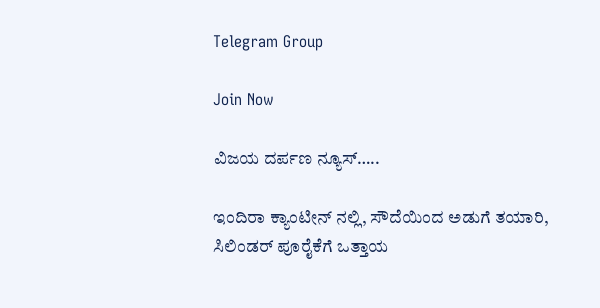Telegram Group

Join Now

ವಿಜಯ ದರ್ಪಣ ನ್ಯೂಸ್…..

ಇಂದಿರಾ ಕ್ಯಾಂಟೀನ್ ನಲ್ಲಿ, ಸೌದೆಯಿಂದ ಅಡುಗೆ ತಯಾರಿ, ಸಿಲಿಂಡರ್ ಪೂರೈಕೆಗೆ ಒತ್ತಾಯ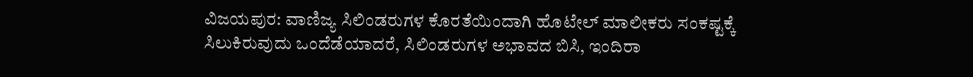ವಿಜಯಪುರ: ವಾಣಿಜ್ಯ ಸಿಲಿಂಡರುಗಳ ಕೊರತೆಯಿಂದಾಗಿ ಹೊಟೇಲ್ ಮಾಲೀಕರು ಸಂಕಷ್ಟಕ್ಕೆ ಸಿಲುಕಿರುವುದು ಒಂದೆಡೆಯಾದರೆ, ಸಿಲಿಂಡರುಗಳ ಅಭಾವದ ಬಿಸಿ, ಇಂದಿರಾ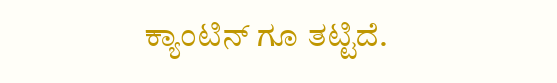ಕ್ಯಾಂಟಿನ್ ಗೂ ತಟ್ಟಿದೆ.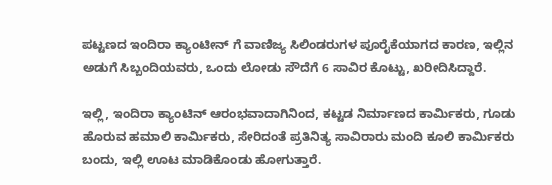ಪಟ್ಟಣದ ಇಂದಿರಾ ಕ್ಯಾಂಟೀನ್ ಗೆ ವಾಣಿಜ್ಯ ಸಿಲಿಂಡರುಗಳ ಪೂರೈಕೆಯಾಗದ ಕಾರಣ, ಇಲ್ಲಿನ ಅಡುಗೆ ಸಿಬ್ಬಂದಿಯವರು, ಒಂದು ಲೋಡು ಸೌದೆಗೆ 6 ಸಾವಿರ ಕೊಟ್ಟು, ಖರೀದಿಸಿದ್ದಾರೆ.

ಇಲ್ಲಿ, ಇಂದಿರಾ ಕ್ಯಾಂಟಿನ್ ಆರಂಭವಾದಾಗಿನಿಂದ, ಕಟ್ಟಡ ನಿರ್ಮಾಣದ ಕಾರ್ಮಿಕರು, ಗೂಡು ಹೊರುವ ಹಮಾಲಿ ಕಾರ್ಮಿಕರು, ಸೇರಿದಂತೆ ಪ್ರತಿನಿತ್ಯ ಸಾವಿರಾರು ಮಂದಿ ಕೂಲಿ ಕಾರ್ಮಿಕರು ಬಂದು, ಇಲ್ಲಿ ಊಟ ಮಾಡಿಕೊಂಡು ಹೋಗುತ್ತಾರೆ.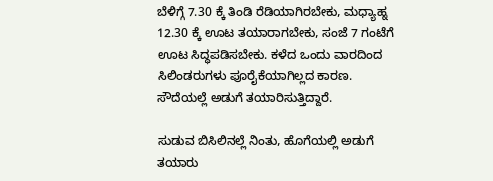ಬೆಳಿಗ್ಗೆ 7.30 ಕ್ಕೆ ತಿಂಡಿ ರೆಡಿಯಾಗಿರಬೇಕು, ಮಧ್ಯಾಹ್ನ 12.30 ಕ್ಕೆ ಊಟ ತಯಾರಾಗಬೇಕು, ಸಂಜೆ 7 ಗಂಟೆಗೆ ಊಟ ಸಿದ್ಧಪಡಿಸಬೇಕು. ಕಳೆದ ಒಂದು ವಾರದಿಂದ ಸಿಲಿಂಡರುಗಳು ಪೂರೈಕೆಯಾಗಿಲ್ಲದ ಕಾರಣ. ಸೌದೆಯಲ್ಲೆ ಅಡುಗೆ ತಯಾರಿಸುತ್ತಿದ್ದಾರೆ.

ಸುಡುವ ಬಿಸಿಲಿನಲ್ಲೆ ನಿಂತು, ಹೊಗೆಯಲ್ಲಿ ಅಡುಗೆ ತಯಾರು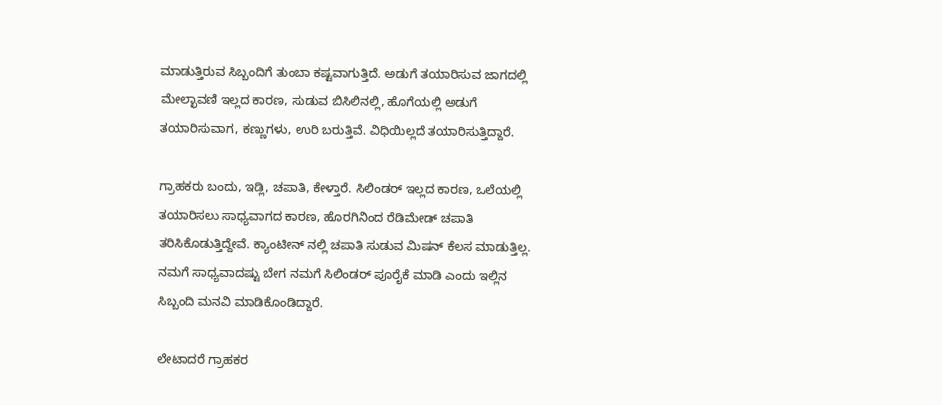ಮಾಡುತ್ತಿರುವ ಸಿಬ್ಬಂದಿಗೆ ತುಂಬಾ ಕಷ್ಟವಾಗುತ್ತಿದೆ. ಅಡುಗೆ ತಯಾರಿಸುವ ಜಾಗದಲ್ಲಿ ಮೇಲ್ಛಾವಣಿ ಇಲ್ಲದ ಕಾರಣ, ಸುಡುವ ಬಿಸಿಲಿನಲ್ಲಿ, ಹೊಗೆಯಲ್ಲಿ ಅಡುಗೆ ತಯಾರಿಸುವಾಗ, ಕಣ್ಣುಗಳು, ಉರಿ ಬರುತ್ತಿವೆ. ವಿಧಿಯಿಲ್ಲದೆ ತಯಾರಿಸುತ್ತಿದ್ದಾರೆ.

ಗ್ರಾಹಕರು ಬಂದು, ಇಡ್ಲಿ, ಚಪಾತಿ, ಕೇಳ್ತಾರೆ. ಸಿಲಿಂಡರ್ ಇಲ್ಲದ ಕಾರಣ, ಒಲೆಯಲ್ಲಿ ತಯಾರಿಸಲು ಸಾಧ್ಯವಾಗದ ಕಾರಣ, ಹೊರಗಿನಿಂದ ರೆಡಿಮೇಡ್ ಚಪಾತಿ ತರಿಸಿಕೊಡುತ್ತಿದ್ದೇವೆ. ಕ್ಯಾಂಟೀನ್ ನಲ್ಲಿ ಚಪಾತಿ ಸುಡುವ ಮಿಷನ್ ಕೆಲಸ ಮಾಡುತ್ತಿಲ್ಲ. ನಮಗೆ ಸಾಧ್ಯವಾದಷ್ಟು ಬೇಗ ನಮಗೆ ಸಿಲಿಂಡರ್ ಪೂರೈಕೆ ಮಾಡಿ ಎಂದು ಇಲ್ಲಿನ ಸಿಬ್ಬಂದಿ ಮನವಿ ಮಾಡಿಕೊಂಡಿದ್ದಾರೆ.

ಲೇಟಾದರೆ ಗ್ರಾಹಕರ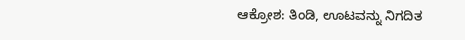ಆಕ್ರೋಶ: ತಿಂಡಿ, ಊಟವನ್ನು ನಿಗದಿತ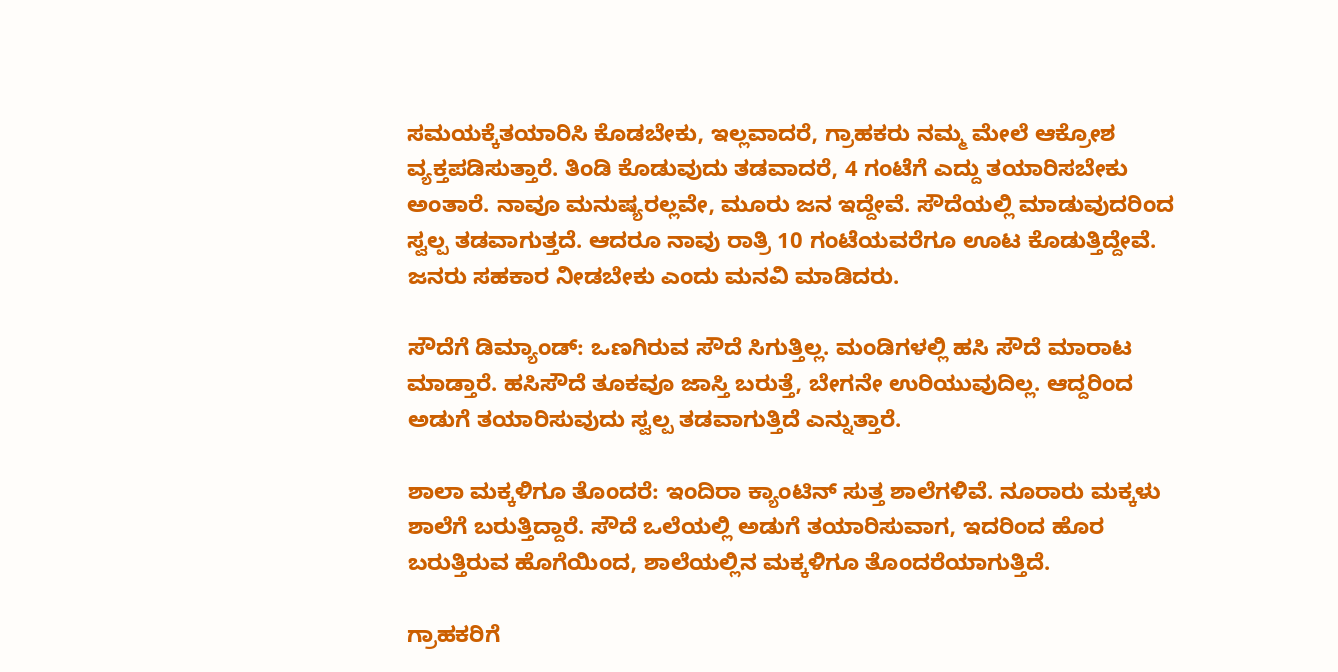ಸಮಯಕ್ಕೆತಯಾರಿಸಿ ಕೊಡಬೇಕು, ಇಲ್ಲವಾದರೆ, ಗ್ರಾಹಕರು ನಮ್ಮ ಮೇಲೆ ಆಕ್ರೋಶ ವ್ಯಕ್ತಪಡಿಸುತ್ತಾರೆ. ತಿಂಡಿ ಕೊಡುವುದು ತಡವಾದರೆ, 4 ಗಂಟೆಗೆ ಎದ್ದು ತಯಾರಿಸಬೇಕು ಅಂತಾರೆ. ನಾವೂ ಮನುಷ್ಯರಲ್ಲವೇ, ಮೂರು ಜನ ಇದ್ದೇವೆ. ಸೌದೆಯಲ್ಲಿ ಮಾಡುವುದರಿಂದ ಸ್ವಲ್ಪ ತಡವಾಗುತ್ತದೆ. ಆದರೂ ನಾವು ರಾತ್ರಿ 10 ಗಂಟೆಯವರೆಗೂ ಊಟ ಕೊಡುತ್ತಿದ್ದೇವೆ. ಜನರು ಸಹಕಾರ ನೀಡಬೇಕು ಎಂದು ಮನವಿ ಮಾಡಿದರು.

ಸೌದೆಗೆ ಡಿಮ್ಯಾಂಡ್: ಒಣಗಿರುವ ಸೌದೆ ಸಿಗುತ್ತಿಲ್ಲ. ಮಂಡಿಗಳಲ್ಲಿ ಹಸಿ ಸೌದೆ ಮಾರಾಟ ಮಾಡ್ತಾರೆ. ಹಸಿಸೌದೆ ತೂಕವೂ ಜಾಸ್ತಿ ಬರುತ್ತೆ, ಬೇಗನೇ ಉರಿಯುವುದಿಲ್ಲ. ಆದ್ದರಿಂದ ಅಡುಗೆ ತಯಾರಿಸುವುದು ಸ್ವಲ್ಪ ತಡವಾಗುತ್ತಿದೆ ಎನ್ನುತ್ತಾರೆ.

ಶಾಲಾ ಮಕ್ಕಳಿಗೂ ತೊಂದರೆ: ಇಂದಿರಾ ಕ್ಯಾಂಟಿನ್ ಸುತ್ತ ಶಾಲೆಗಳಿವೆ. ನೂರಾರು ಮಕ್ಕಳು ಶಾಲೆಗೆ ಬರುತ್ತಿದ್ದಾರೆ. ಸೌದೆ ಒಲೆಯಲ್ಲಿ ಅಡುಗೆ ತಯಾರಿಸುವಾಗ, ಇದರಿಂದ ಹೊರ ಬರುತ್ತಿರುವ ಹೊಗೆಯಿಂದ, ಶಾಲೆಯಲ್ಲಿನ ಮಕ್ಕಳಿಗೂ ತೊಂದರೆಯಾಗುತ್ತಿದೆ.

ಗ್ರಾಹಕರಿಗೆ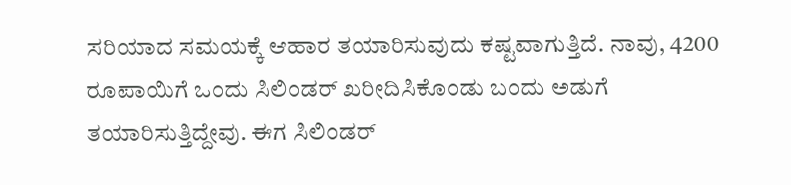ಸರಿಯಾದ ಸಮಯಕ್ಕೆ ಆಹಾರ ತಯಾರಿಸುವುದು ಕಷ್ಟವಾಗುತ್ತಿದೆ. ನಾವು, 4200 ರೂಪಾಯಿಗೆ ಒಂದು ಸಿಲಿಂಡರ್ ಖರೀದಿಸಿಕೊಂಡು ಬಂದು ಅಡುಗೆ ತಯಾರಿಸುತ್ತಿದ್ದೇವು. ಈಗ ಸಿಲಿಂಡರ್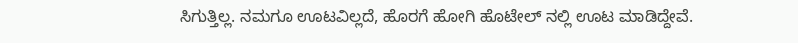ಸಿಗುತ್ತಿಲ್ಲ. ನಮಗೂ ಊಟವಿಲ್ಲದೆ, ಹೊರಗೆ ಹೋಗಿ ಹೊಟೇಲ್ ನಲ್ಲಿ ಊಟ ಮಾಡಿದ್ದೇವೆ.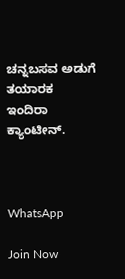ಚನ್ನಬಸವ ಅಡುಗೆ ತಯಾರಕ ಇಂದಿರಾ ಕ್ಯಾಂಟೀನ್.



WhatsApp

Join Now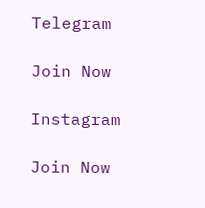Telegram

Join Now

Instagram

Join Now